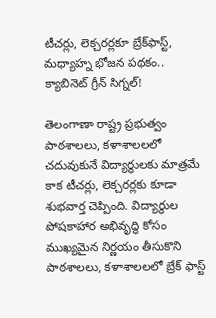టీచర్లు, లెక్చరర్లకూ బ్రేక్‌ఫాస్ట్, మధ్యాహ్న భోజన పథకం.. క్యాబినెట్ గ్రీన్ సిగ్నల్!

తెలంగాణా రాష్ట్ర ప్రభుత్వం పాఠశాలలు, కళాశాలలలో చదువుకునే విద్యార్థులకు మాత్రమే కాక టీచర్లు, లెక్చరర్లకు కూడా శుభవార్త చెప్పింది. విద్యార్థుల పోషకాహార అభివృద్ధి కోసం ముఖ్యమైన నిర్ణయం తీసుకొని పాఠశాలలు, కళాశాలలలో బ్రేక్ ఫాస్ట్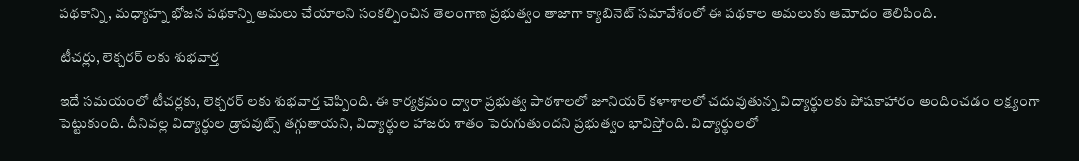పథకాన్ని, మధ్యాహ్న భోజన పథకాన్ని అమలు చేయాలని సంకల్పించిన తెలంగాణ ప్రభుత్వం తాజాగా క్యాబినెట్ సమావేశంలో ఈ పథకాల అమలుకు ఆమోదం తెలిపింది.

టీచర్లు, లెక్చరర్ లకు శుభవార్త

ఇదే సమయంలో టీచర్లకు, లెక్చరర్ లకు శుభవార్త చెప్పింది. ఈ కార్యక్రమం ద్వారా ప్రభుత్వ పాఠశాలలో జూనియర్ కళాశాలలో చదువుతున్న విద్యార్థులకు పోషకాహారం అందించడం లక్ష్యంగా పెట్టుకుంది. దీనివల్ల విద్యార్థుల డ్రాపవుట్స్ తగ్గుతాయని, విద్యార్థుల హాజరు శాతం పెరుగుతుందని ప్రభుత్వం భావిస్తోంది. విద్యార్థులలో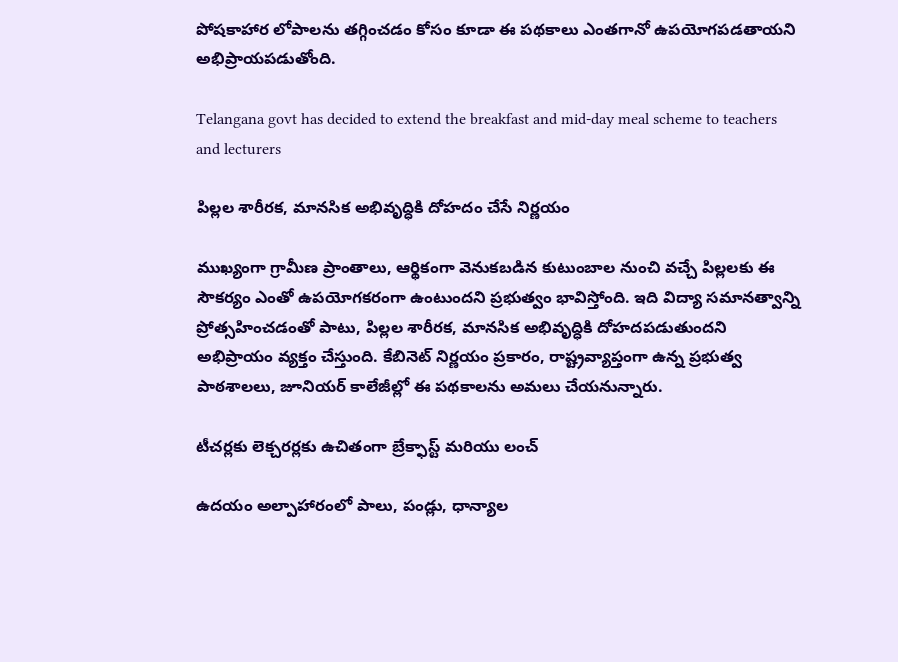పోషకాహార లోపాలను తగ్గించడం కోసం కూడా ఈ పథకాలు ఎంతగానో ఉపయోగపడతాయని అభిప్రాయపడుతోంది.

Telangana govt has decided to extend the breakfast and mid-day meal scheme to teachers and lecturers

పిల్లల శారీరక, మానసిక అభివృద్ధికి దోహదం చేసే నిర్ణయం

ముఖ్యంగా గ్రామీణ ప్రాంతాలు, ఆర్థికంగా వెనుకబడిన కుటుంబాల నుంచి వచ్చే పిల్లలకు ఈ సౌకర్యం ఎంతో ఉపయోగకరంగా ఉంటుందని ప్రభుత్వం భావిస్తోంది. ఇది విద్యా సమానత్వాన్ని ప్రోత్సహించడంతో పాటు, పిల్లల శారీరక, మానసిక అభివృద్ధికి దోహదపడుతుందని అభిప్రాయం వ్యక్తం చేస్తుంది. కేబినెట్ నిర్ణయం ప్రకారం, రాష్ట్రవ్యాప్తంగా ఉన్న ప్రభుత్వ పాఠశాలలు, జూనియర్ కాలేజీల్లో ఈ పథకాలను అమలు చేయనున్నారు.

టీచర్లకు లెక్చరర్లకు ఉచితంగా బ్రేక్ఫాస్ట్ మరియు లంచ్

ఉదయం అల్పాహారంలో పాలు, పండ్లు, ధాన్యాల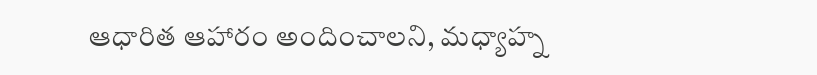ఆధారిత ఆహారం అందించాలని, మధ్యాహ్న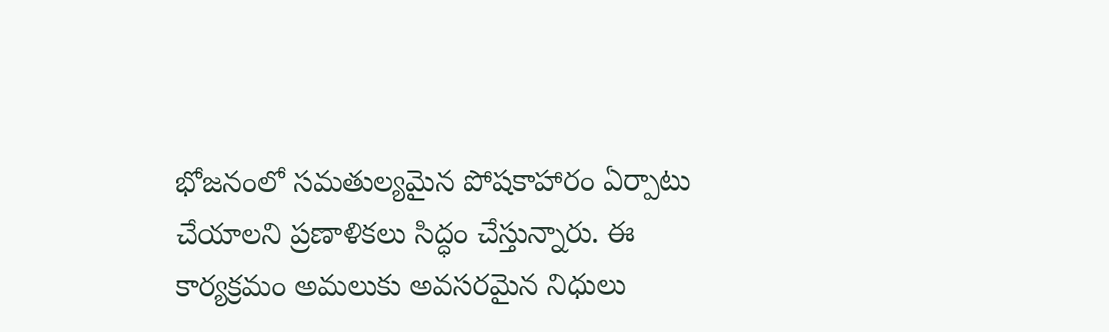భోజనంలో సమతుల్యమైన పోషకాహారం ఏర్పాటు చేయాలని ప్రణాళికలు సిద్ధం చేస్తున్నారు. ఈ కార్యక్రమం అమలుకు అవసరమైన నిధులు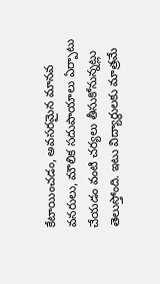కేటాయించడం, అవసరమైన మానవ వనరులు, మౌలిక సదుపాయాలు ఏర్పాటు చేయడం వంటి చర్యలు తీసుకోనున్నట్లు తెలుస్తోంది. ఇటు విద్యార్థులకు మాత్రమే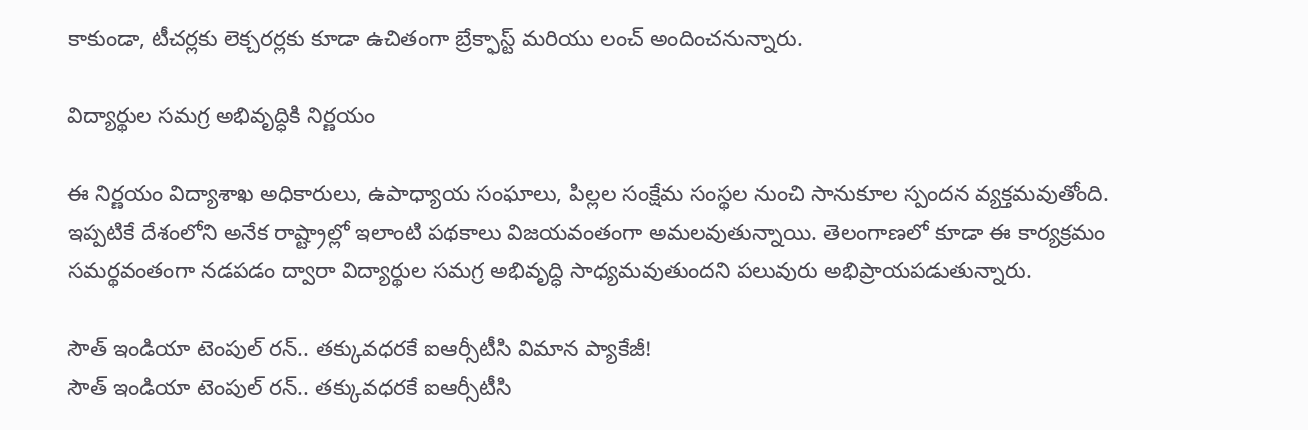కాకుండా, టీచర్లకు లెక్చరర్లకు కూడా ఉచితంగా బ్రేక్ఫాస్ట్ మరియు లంచ్ అందించనున్నారు.

విద్యార్థుల సమగ్ర అభివృద్ధికి నిర్ణయం

ఈ నిర్ణయం విద్యాశాఖ అధికారులు, ఉపాధ్యాయ సంఘాలు, పిల్లల సంక్షేమ సంస్థల నుంచి సానుకూల స్పందన వ్యక్తమవుతోంది. ఇప్పటికే దేశంలోని అనేక రాష్ట్రాల్లో ఇలాంటి పథకాలు విజయవంతంగా అమలవుతున్నాయి. తెలంగాణలో కూడా ఈ కార్యక్రమం సమర్థవంతంగా నడపడం ద్వారా విద్యార్థుల సమగ్ర అభివృద్ధి సాధ్యమవుతుందని పలువురు అభిప్రాయపడుతున్నారు.

సౌత్ ఇండియా టెంపుల్ రన్.. తక్కువధరకే ఐఆర్సీటీసి విమాన ప్యాకేజీ!
సౌత్ ఇండియా టెంపుల్ రన్.. తక్కువధరకే ఐఆర్సీటీసి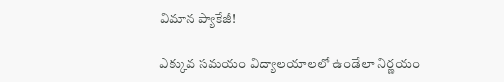విమాన ప్యాకేజీ!

ఎక్కువ సమయం విద్యాలయాలలో ఉండేలా నిర్ణయం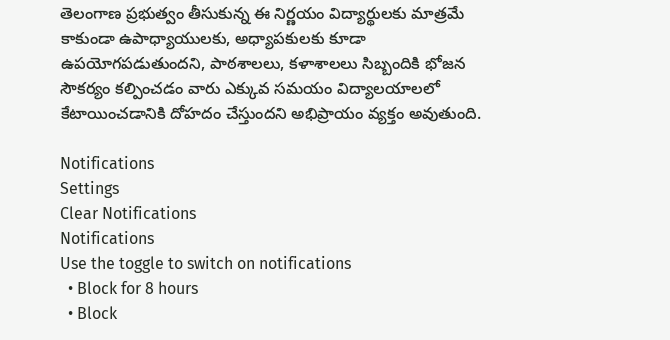తెలంగాణ ప్రభుత్వం తీసుకున్న ఈ నిర్ణయం విద్యార్థులకు మాత్రమే కాకుండా ఉపాధ్యాయులకు, అధ్యాపకులకు కూడా ఉపయోగపడుతుందని, పాఠశాలలు, కళాశాలలు సిబ్బందికి భోజన సౌకర్యం కల్పించడం వారు ఎక్కువ సమయం విద్యాలయాలలో కేటాయించడానికి దోహదం చేస్తుందని అభిప్రాయం వ్యక్తం అవుతుంది.

Notifications
Settings
Clear Notifications
Notifications
Use the toggle to switch on notifications
  • Block for 8 hours
  • Block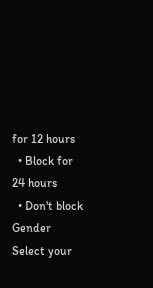for 12 hours
  • Block for 24 hours
  • Don't block
Gender
Select your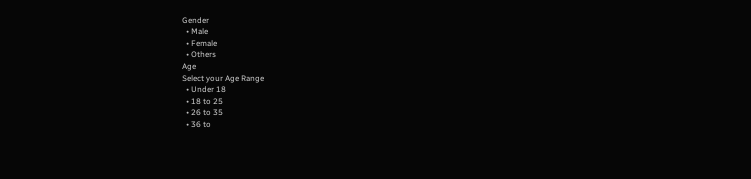Gender
  • Male
  • Female
  • Others
Age
Select your Age Range
  • Under 18
  • 18 to 25
  • 26 to 35
  • 36 to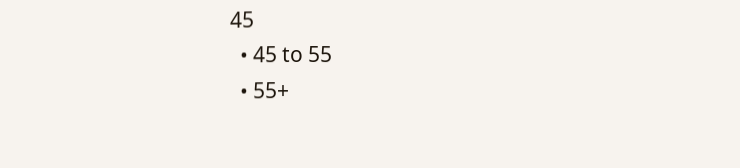45
  • 45 to 55
  • 55+